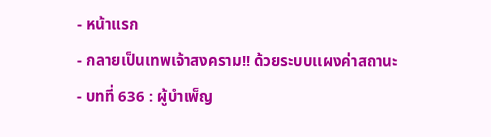- หน้าแรก
- กลายเป็นเทพเจ้าสงคราม!! ด้วยระบบเเผงค่าสถานะ
- บทที่ 636 : ผู้บำเพ็ญ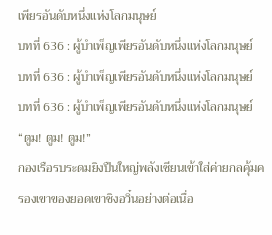เพียรอันดับหนึ่งแห่งโลกมนุษย์
บทที่ 636 : ผู้บำเพ็ญเพียรอันดับหนึ่งแห่งโลกมนุษย์
บทที่ 636 : ผู้บำเพ็ญเพียรอันดับหนึ่งแห่งโลกมนุษย์
บทที่ 636 : ผู้บำเพ็ญเพียรอันดับหนึ่งแห่งโลกมนุษย์
“ตูม! ตูม! ตูม!”
กองเรือรบระดมยิงปืนใหญ่พลังเซียนเข้าใส่ค่ายกลคุ้มครองเขาของยอดเขาชิงอวิ๋นอย่างต่อเนื่อ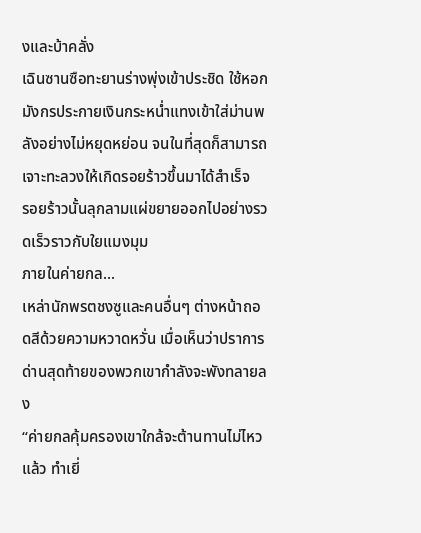งและบ้าคลั่ง
เฉินซานซือทะยานร่างพุ่งเข้าประชิด ใช้หอกมังกรประกายเงินกระหน่ำแทงเข้าใส่ม่านพลังอย่างไม่หยุดหย่อน จนในที่สุดก็สามารถเจาะทะลวงให้เกิดรอยร้าวขึ้นมาได้สำเร็จ
รอยร้าวนั้นลุกลามแผ่ขยายออกไปอย่างรวดเร็วราวกับใยแมงมุม
ภายในค่ายกล...
เหล่านักพรตชงซูและคนอื่นๆ ต่างหน้าถอดสีด้วยความหวาดหวั่น เมื่อเห็นว่าปราการด่านสุดท้ายของพวกเขากำลังจะพังทลายลง
“ค่ายกลคุ้มครองเขาใกล้จะต้านทานไม่ไหวแล้ว ทำเยี่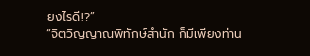ยงไรดี!?”
“จิตวิญญาณพิทักษ์สำนัก ก็มีเพียงท่าน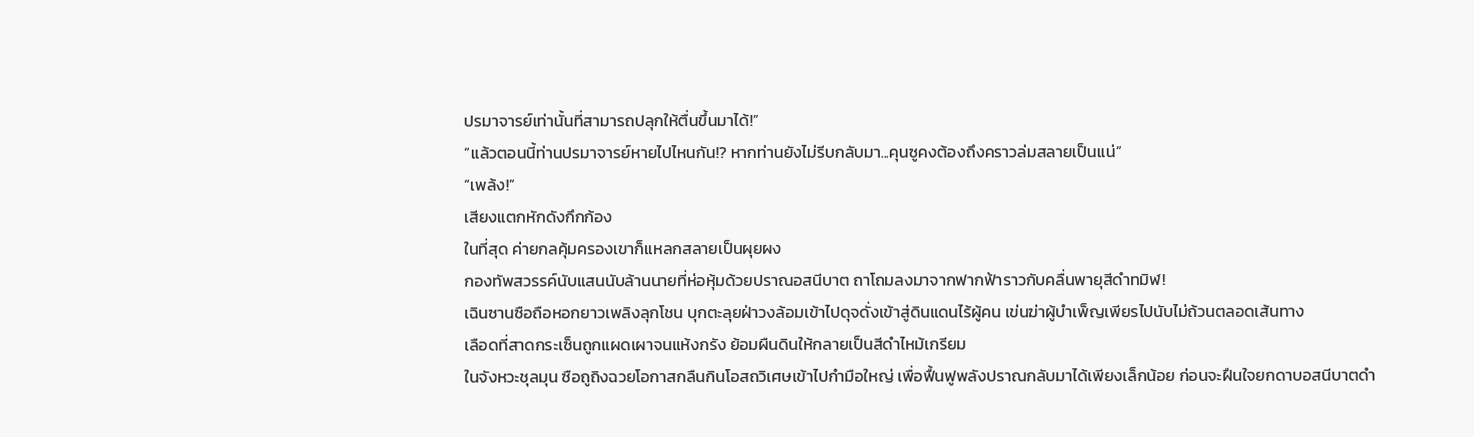ปรมาจารย์เท่านั้นที่สามารถปลุกให้ตื่นขึ้นมาได้!”
“แล้วตอนนี้ท่านปรมาจารย์หายไปไหนกัน!? หากท่านยังไม่รีบกลับมา...คุนซูคงต้องถึงคราวล่มสลายเป็นแน่”
“เพล้ง!”
เสียงแตกหักดังกึกก้อง
ในที่สุด ค่ายกลคุ้มครองเขาก็แหลกสลายเป็นผุยผง
กองทัพสวรรค์นับแสนนับล้านนายที่ห่อหุ้มด้วยปราณอสนีบาต ถาโถมลงมาจากฟากฟ้าราวกับคลื่นพายุสีดำทมิฬ!
เฉินซานซือถือหอกยาวเพลิงลุกโชน บุกตะลุยฝ่าวงล้อมเข้าไปดุจดั่งเข้าสู่ดินแดนไร้ผู้คน เข่นฆ่าผู้บำเพ็ญเพียรไปนับไม่ถ้วนตลอดเส้นทาง
เลือดที่สาดกระเซ็นถูกแผดเผาจนแห้งกรัง ย้อมผืนดินให้กลายเป็นสีดำไหม้เกรียม
ในจังหวะชุลมุน ซือถูถิงฉวยโอกาสกลืนกินโอสถวิเศษเข้าไปกำมือใหญ่ เพื่อฟื้นฟูพลังปราณกลับมาได้เพียงเล็กน้อย ก่อนจะฝืนใจยกดาบอสนีบาตดำ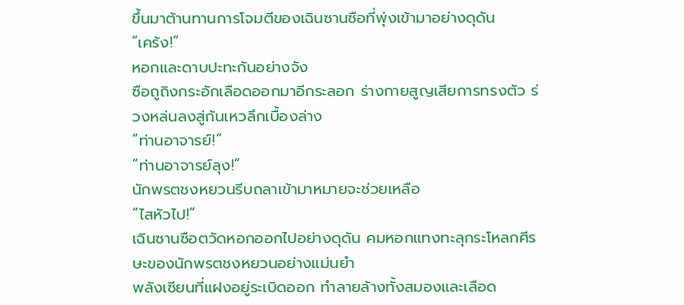ขึ้นมาต้านทานการโจมตีของเฉินซานซือที่พุ่งเข้ามาอย่างดุดัน
“เคร้ง!”
หอกและดาบปะทะกันอย่างจัง
ซือถูถิงกระอักเลือดออกมาอีกระลอก ร่างกายสูญเสียการทรงตัว ร่วงหล่นลงสู่ก้นเหวลึกเบื้องล่าง
“ท่านอาจารย์!”
“ท่านอาจารย์ลุง!”
นักพรตชงหยวนรีบถลาเข้ามาหมายจะช่วยเหลือ
“ไสหัวไป!”
เฉินซานซือตวัดหอกออกไปอย่างดุดัน คมหอกแทงทะลุกระโหลกศีรษะของนักพรตชงหยวนอย่างแม่นยำ
พลังเซียนที่แฝงอยู่ระเบิดออก ทำลายล้างทั้งสมองและเลือด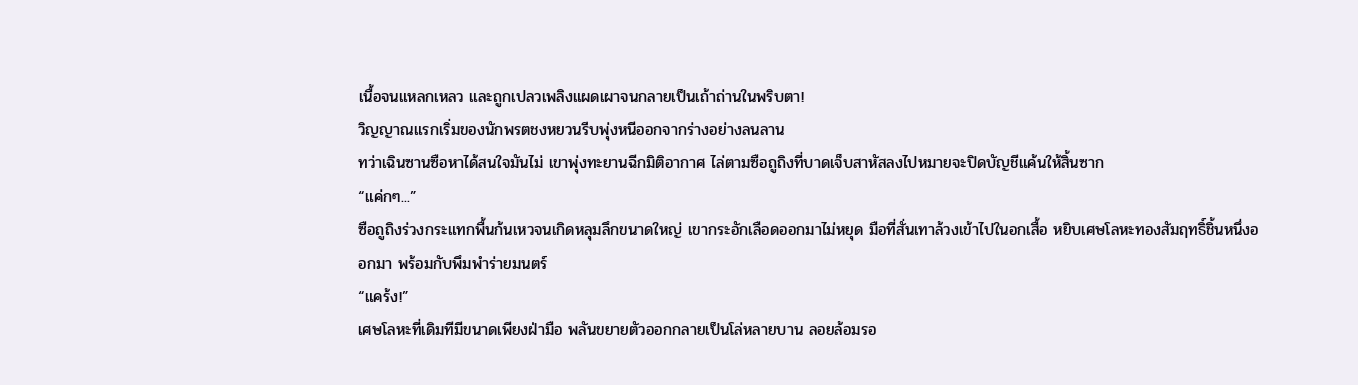เนื้อจนแหลกเหลว และถูกเปลวเพลิงแผดเผาจนกลายเป็นเถ้าถ่านในพริบตา!
วิญญาณแรกเริ่มของนักพรตชงหยวนรีบพุ่งหนีออกจากร่างอย่างลนลาน
ทว่าเฉินซานซือหาได้สนใจมันไม่ เขาพุ่งทะยานฉีกมิติอากาศ ไล่ตามซือถูถิงที่บาดเจ็บสาหัสลงไปหมายจะปิดบัญชีแค้นให้สิ้นซาก
“แค่กๆ...”
ซือถูถิงร่วงกระแทกพื้นก้นเหวจนเกิดหลุมลึกขนาดใหญ่ เขากระอักเลือดออกมาไม่หยุด มือที่สั่นเทาล้วงเข้าไปในอกเสื้อ หยิบเศษโลหะทองสัมฤทธิ์ชิ้นหนึ่งออกมา พร้อมกับพึมพำร่ายมนตร์
“แคร้ง!”
เศษโลหะที่เดิมทีมีขนาดเพียงฝ่ามือ พลันขยายตัวออกกลายเป็นโล่หลายบาน ลอยล้อมรอ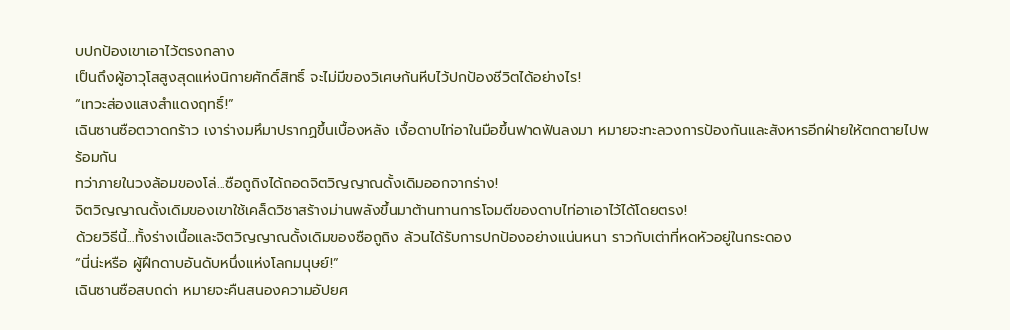บปกป้องเขาเอาไว้ตรงกลาง
เป็นถึงผู้อาวุโสสูงสุดแห่งนิกายศักดิ์สิทธิ์ จะไม่มีของวิเศษก้นหีบไว้ปกป้องชีวิตได้อย่างไร!
“เทวะส่องแสงสำแดงฤทธิ์!”
เฉินซานซือตวาดกร้าว เงาร่างมหึมาปรากฏขึ้นเบื้องหลัง เงื้อดาบไท่อาในมือขึ้นฟาดฟันลงมา หมายจะทะลวงการป้องกันและสังหารอีกฝ่ายให้ตกตายไปพร้อมกัน
ทว่าภายในวงล้อมของโล่...ซือถูถิงได้ถอดจิตวิญญาณดั้งเดิมออกจากร่าง!
จิตวิญญาณดั้งเดิมของเขาใช้เคล็ดวิชาสร้างม่านพลังขึ้นมาต้านทานการโจมตีของดาบไท่อาเอาไว้ได้โดยตรง!
ด้วยวิธีนี้...ทั้งร่างเนื้อและจิตวิญญาณดั้งเดิมของซือถูถิง ล้วนได้รับการปกป้องอย่างแน่นหนา ราวกับเต่าที่หดหัวอยู่ในกระดอง
“นี่น่ะหรือ ผู้ฝึกดาบอันดับหนึ่งแห่งโลกมนุษย์!”
เฉินซานซือสบถด่า หมายจะคืนสนองความอัปยศ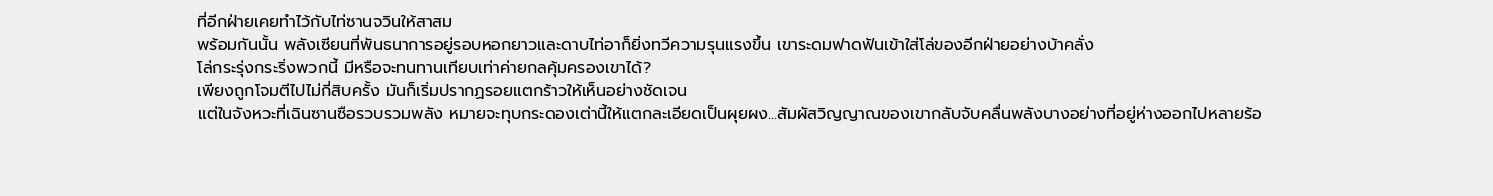ที่อีกฝ่ายเคยทำไว้กับไท่ซานจวินให้สาสม
พร้อมกันนั้น พลังเซียนที่พันธนาการอยู่รอบหอกยาวและดาบไท่อาก็ยิ่งทวีความรุนแรงขึ้น เขาระดมฟาดฟันเข้าใส่โล่ของอีกฝ่ายอย่างบ้าคลั่ง
โล่กระรุ่งกระริ่งพวกนี้ มีหรือจะทนทานเทียบเท่าค่ายกลคุ้มครองเขาได้?
เพียงถูกโจมตีไปไม่กี่สิบครั้ง มันก็เริ่มปรากฏรอยแตกร้าวให้เห็นอย่างชัดเจน
แต่ในจังหวะที่เฉินซานซือรวบรวมพลัง หมายจะทุบกระดองเต่านี้ให้แตกละเอียดเป็นผุยผง...สัมผัสวิญญาณของเขากลับจับคลื่นพลังบางอย่างที่อยู่ห่างออกไปหลายร้อ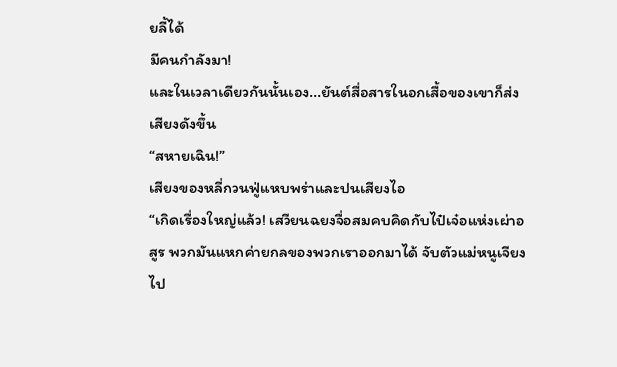ยลี้ได้
มีคนกำลังมา!
และในเวลาเดียวกันนั้นเอง...ยันต์สื่อสารในอกเสื้อของเขาก็ส่งเสียงดังขึ้น
“สหายเฉิน!”
เสียงของหลี่กวนฟู่แหบพร่าและปนเสียงไอ
“เกิดเรื่องใหญ่แล้ว! เสวียนฉยงจื่อสมคบคิดกับไป๋เจ๋อแห่งเผ่าอสูร พวกมันแหกค่ายกลของพวกเราออกมาได้ จับตัวแม่หนูเจียงไป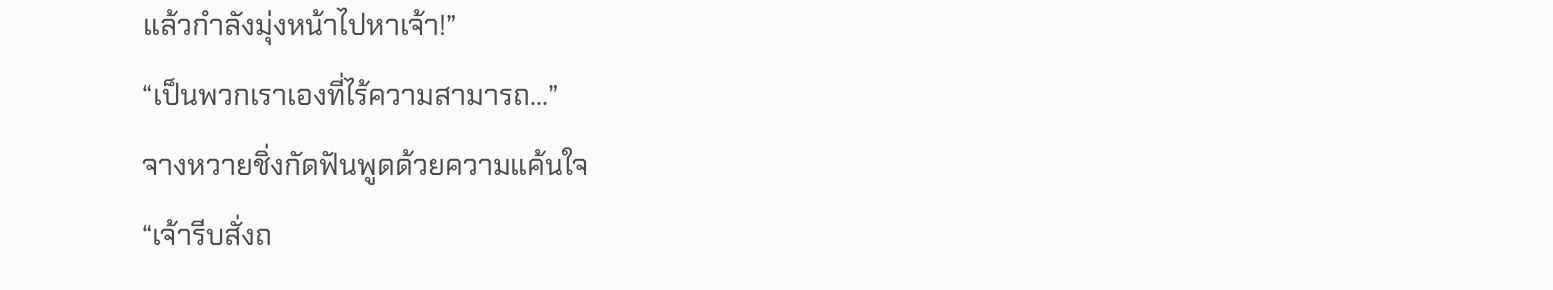แล้วกำลังมุ่งหน้าไปหาเจ้า!”
“เป็นพวกเราเองที่ไร้ความสามารถ...”
จางหวายชิ่งกัดฟันพูดด้วยความแค้นใจ
“เจ้ารีบสั่งถ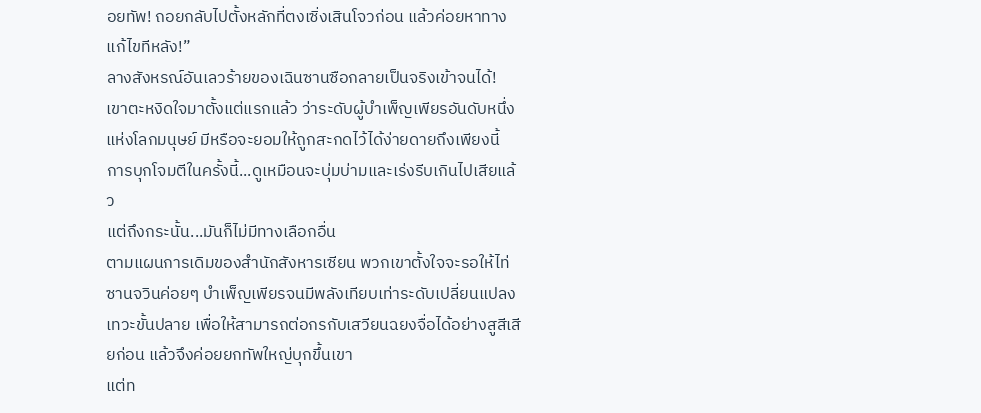อยทัพ! ถอยกลับไปตั้งหลักที่ตงเซิ่งเสินโจวก่อน แล้วค่อยหาทางแก้ไขทีหลัง!”
ลางสังหรณ์อันเลวร้ายของเฉินซานซือกลายเป็นจริงเข้าจนได้!
เขาตะหงิดใจมาตั้งแต่แรกแล้ว ว่าระดับผู้บำเพ็ญเพียรอันดับหนึ่งแห่งโลกมนุษย์ มีหรือจะยอมให้ถูกสะกดไว้ได้ง่ายดายถึงเพียงนี้
การบุกโจมตีในครั้งนี้...ดูเหมือนจะบุ่มบ่ามและเร่งรีบเกินไปเสียแล้ว
แต่ถึงกระนั้น...มันก็ไม่มีทางเลือกอื่น
ตามแผนการเดิมของสำนักสังหารเซียน พวกเขาตั้งใจจะรอให้ไท่ซานจวินค่อยๆ บำเพ็ญเพียรจนมีพลังเทียบเท่าระดับเปลี่ยนแปลงเทวะขั้นปลาย เพื่อให้สามารถต่อกรกับเสวียนฉยงจื่อได้อย่างสูสีเสียก่อน แล้วจึงค่อยยกทัพใหญ่บุกขึ้นเขา
แต่ท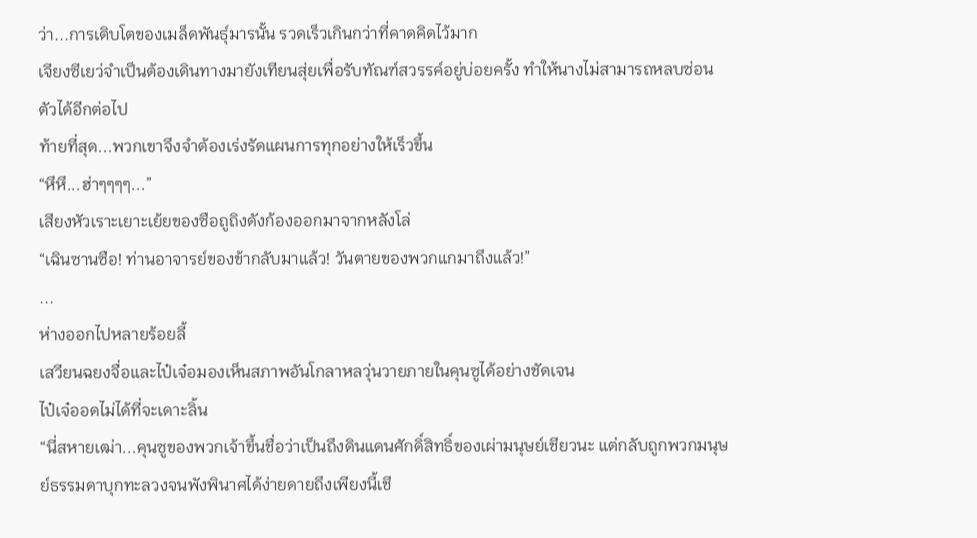ว่า...การเติบโตของเมล็ดพันธุ์มารนั้น รวดเร็วเกินกว่าที่คาดคิดไว้มาก
เจียงซีเยว่จำเป็นต้องเดินทางมายังเทียนสุ่ยเพื่อรับทัณฑ์สวรรค์อยู่บ่อยครั้ง ทำให้นางไม่สามารถหลบซ่อนตัวได้อีกต่อไป
ท้ายที่สุด...พวกเขาจึงจำต้องเร่งรัดแผนการทุกอย่างให้เร็วขึ้น
“หึหึ...ฮ่าๆๆๆๆ...”
เสียงหัวเราะเยาะเย้ยของซือถูถิงดังก้องออกมาจากหลังโล่
“เฉินซานซือ! ท่านอาจารย์ของข้ากลับมาแล้ว! วันตายของพวกแกมาถึงแล้ว!”
...
ห่างออกไปหลายร้อยลี้
เสวียนฉยงจื่อและไป๋เจ๋อมองเห็นสภาพอันโกลาหลวุ่นวายภายในคุนซูได้อย่างชัดเจน
ไป๋เจ๋ออดไม่ได้ที่จะเดาะลิ้น
“นี่สหายเฒ่า...คุนซูของพวกเจ้าขึ้นชื่อว่าเป็นถึงดินแดนศักดิ์สิทธิ์ของเผ่ามนุษย์เชียวนะ แต่กลับถูกพวกมนุษย์ธรรมดาบุกทะลวงจนพังพินาศได้ง่ายดายถึงเพียงนี้เชี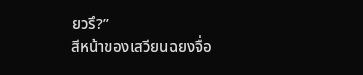ยวรึ?”
สีหน้าของเสวียนฉยงจื่อ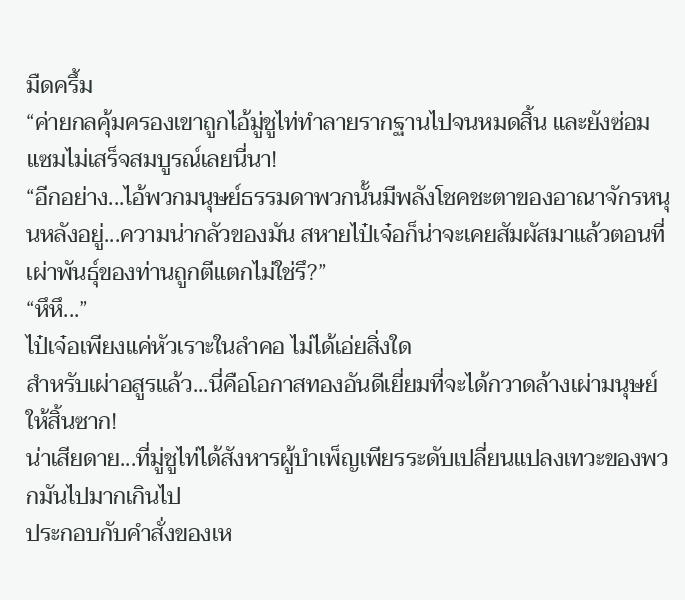มืดครึ้ม
“ค่ายกลคุ้มครองเขาถูกไอ้มู่ชูไท่ทำลายรากฐานไปจนหมดสิ้น และยังซ่อมแซมไม่เสร็จสมบูรณ์เลยนี่นา!
“อีกอย่าง...ไอ้พวกมนุษย์ธรรมดาพวกนั้นมีพลังโชคชะตาของอาณาจักรหนุนหลังอยู่...ความน่ากลัวของมัน สหายไป๋เจ๋อก็น่าจะเคยสัมผัสมาแล้วตอนที่เผ่าพันธุ์ของท่านถูกตีแตกไม่ใช่รึ?”
“หึหึ...”
ไป๋เจ๋อเพียงแค่หัวเราะในลำคอ ไม่ได้เอ่ยสิ่งใด
สำหรับเผ่าอสูรแล้ว...นี่คือโอกาสทองอันดีเยี่ยมที่จะได้กวาดล้างเผ่ามนุษย์ให้สิ้นซาก!
น่าเสียดาย...ที่มู่ชูไท่ได้สังหารผู้บำเพ็ญเพียรระดับเปลี่ยนแปลงเทวะของพวกมันไปมากเกินไป
ประกอบกับคำสั่งของเห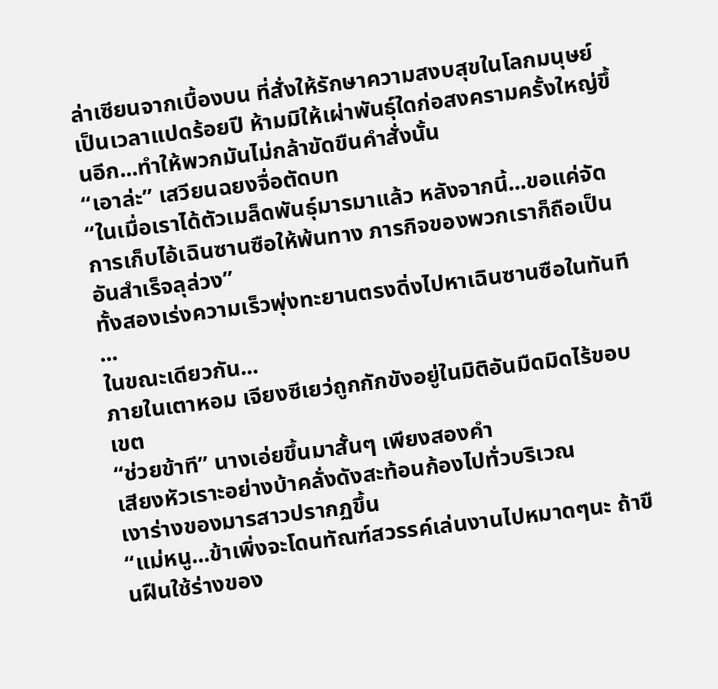ล่าเซียนจากเบื้องบน ที่สั่งให้รักษาความสงบสุขในโลกมนุษย์เป็นเวลาแปดร้อยปี ห้ามมิให้เผ่าพันธุ์ใดก่อสงครามครั้งใหญ่ขึ้นอีก...ทำให้พวกมันไม่กล้าขัดขืนคำสั่งนั้น
“เอาล่ะ” เสวียนฉยงจื่อตัดบท
“ในเมื่อเราได้ตัวเมล็ดพันธุ์มารมาแล้ว หลังจากนี้...ขอแค่จัดการเก็บไอ้เฉินซานซือให้พ้นทาง ภารกิจของพวกเราก็ถือเป็นอันสำเร็จลุล่วง”
ทั้งสองเร่งความเร็วพุ่งทะยานตรงดิ่งไปหาเฉินซานซือในทันที
...
ในขณะเดียวกัน...
ภายในเตาหอม เจียงซีเยว่ถูกกักขังอยู่ในมิติอันมืดมิดไร้ขอบเขต
“ช่วยข้าที” นางเอ่ยขึ้นมาสั้นๆ เพียงสองคำ
เสียงหัวเราะอย่างบ้าคลั่งดังสะท้อนก้องไปทั่วบริเวณ
เงาร่างของมารสาวปรากฏขึ้น
“แม่หนู...ข้าเพิ่งจะโดนทัณฑ์สวรรค์เล่นงานไปหมาดๆนะ ถ้าขืนฝืนใช้ร่างของ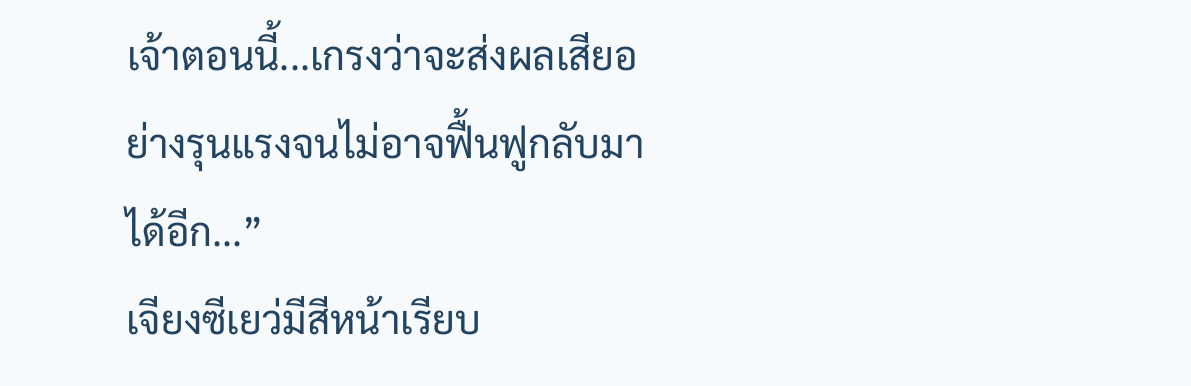เจ้าตอนนี้...เกรงว่าจะส่งผลเสียอย่างรุนแรงจนไม่อาจฟื้นฟูกลับมาได้อีก...”
เจียงซีเยว่มีสีหน้าเรียบ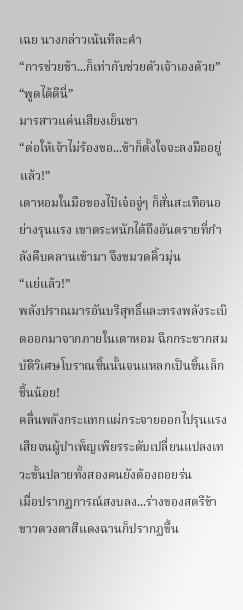เฉย นางกล่าวเน้นทีละคำ
“การช่วยข้า...ก็เท่ากับช่วยตัวเจ้าเองด้วย”
“พูดได้ดีนี่”
มารสาวแค่นเสียงเย็นชา
“ต่อให้เจ้าไม่ร้องขอ...ข้าก็ตั้งใจจะลงมืออยู่แล้ว!”
เตาหอมในมือของไป๋เจ๋อจู่ๆ ก็สั่นสะเทือนอย่างรุนแรง เขาตระหนักได้ถึงอันตรายที่กำลังคืบคลานเข้ามา จึงขมวดคิ้วมุ่น
“แย่แล้ว!”
พลังปราณมารอันบริสุทธิ์และทรงพลังระเบิดออกมาจากภายในเตาหอม ฉีกกระชากสมบัติวิเศษโบราณชิ้นนั้นจนแหลกเป็นชิ้นเล็กชิ้นน้อย!
คลื่นพลังกระแทกแผ่กระจายออกไปรุนแรงเสียจนผู้บำเพ็ญเพียรระดับเปลี่ยนแปลงเทวะขั้นปลายทั้งสองคนยังต้องถอยร่น
เมื่อปรากฏการณ์สงบลง...ร่างของสตรีข้าขาวดวงตาสีแดงฉานก็ปรากฏขึ้น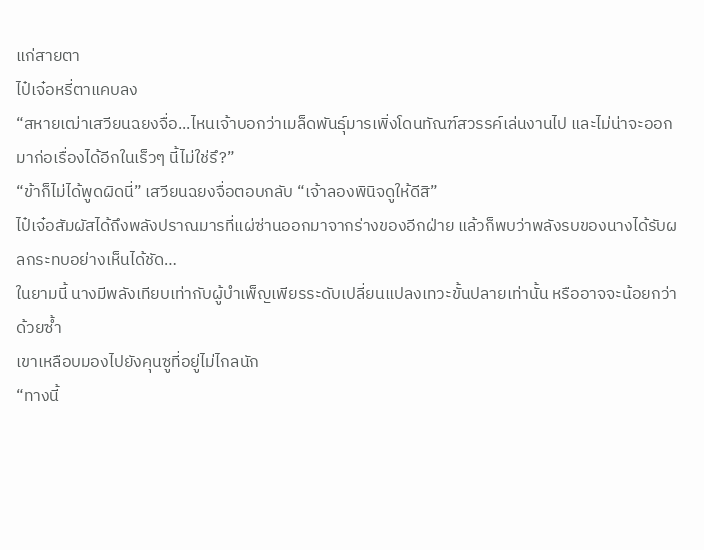แก่สายตา
ไป๋เจ๋อหรี่ตาแคบลง
“สหายเฒ่าเสวียนฉยงจื่อ...ไหนเจ้าบอกว่าเมล็ดพันธุ์มารเพิ่งโดนทัณฑ์สวรรค์เล่นงานไป และไม่น่าจะออกมาก่อเรื่องได้อีกในเร็วๆ นี้ไม่ใช่รึ?”
“ข้าก็ไม่ได้พูดผิดนี่” เสวียนฉยงจื่อตอบกลับ “เจ้าลองพินิจดูให้ดีสิ”
ไป๋เจ๋อสัมผัสได้ถึงพลังปราณมารที่แผ่ซ่านออกมาจากร่างของอีกฝ่าย แล้วก็พบว่าพลังรบของนางได้รับผลกระทบอย่างเห็นได้ชัด…
ในยามนี้ นางมีพลังเทียบเท่ากับผู้บำเพ็ญเพียรระดับเปลี่ยนแปลงเทวะขั้นปลายเท่านั้น หรืออาจจะน้อยกว่าด้วยซ้ำ
เขาเหลือบมองไปยังคุนซูที่อยู่ไม่ไกลนัก
“ทางนี้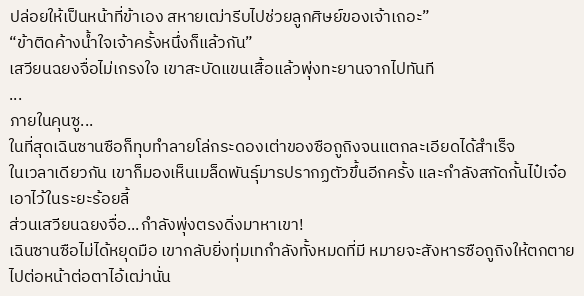ปล่อยให้เป็นหน้าที่ข้าเอง สหายเฒ่ารีบไปช่วยลูกศิษย์ของเจ้าเถอะ”
“ข้าติดค้างน้ำใจเจ้าครั้งหนึ่งก็แล้วกัน”
เสวียนฉยงจื่อไม่เกรงใจ เขาสะบัดแขนเสื้อแล้วพุ่งทะยานจากไปทันที
...
ภายในคุนซู...
ในที่สุดเฉินซานซือก็ทุบทำลายโล่กระดองเต่าของซือถูถิงจนแตกละเอียดได้สำเร็จ
ในเวลาเดียวกัน เขาก็มองเห็นเมล็ดพันธุ์มารปรากฏตัวขึ้นอีกครั้ง และกำลังสกัดกั้นไป๋เจ๋อเอาไว้ในระยะร้อยลี้
ส่วนเสวียนฉยงจื่อ...กำลังพุ่งตรงดิ่งมาหาเขา!
เฉินซานซือไม่ได้หยุดมือ เขากลับยิ่งทุ่มเทกำลังทั้งหมดที่มี หมายจะสังหารซือถูถิงให้ตกตายไปต่อหน้าต่อตาไอ้เฒ่านั่น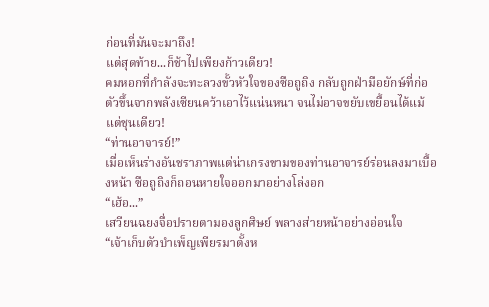ก่อนที่มันจะมาถึง!
แต่สุดท้าย...ก็ช้าไปเพียงก้าวเดียว!
คมหอกที่กำลังจะทะลวงขั้วหัวใจของซือถูถิง กลับถูกฝ่ามือยักษ์ที่ก่อตัวขึ้นจากพลังเซียนคว้าเอาไว้แน่นหนา จนไม่อาจขยับเขยื้อนได้แม้แต่ชุนเดียว!
“ท่านอาจารย์!”
เมื่อเห็นร่างอันชราภาพแต่น่าเกรงขามของท่านอาจารย์ร่อนลงมาเบื้องหน้า ซือถูถิงก็ถอนหายใจออกมาอย่างโล่งอก
“เฮ้อ...”
เสวียนฉยงจื่อปรายตามองลูกศิษย์ พลางส่ายหน้าอย่างอ่อนใจ
“เจ้าเก็บตัวบำเพ็ญเพียรมาตั้งห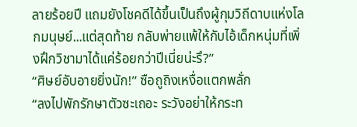ลายร้อยปี แถมยังโชคดีได้ขึ้นเป็นถึงผู้กุมวิถีดาบแห่งโลกมนุษย์...แต่สุดท้าย กลับพ่ายแพ้ให้กับไอ้เด็กหนุ่มที่เพิ่งฝึกวิชามาได้แค่ร้อยกว่าปีเนี่ยน่ะรึ?”
“ศิษย์อับอายยิ่งนัก!” ซือถูถิงเหงื่อแตกพลั่ก
“ลงไปพักรักษาตัวซะเถอะ ระวังอย่าให้กระท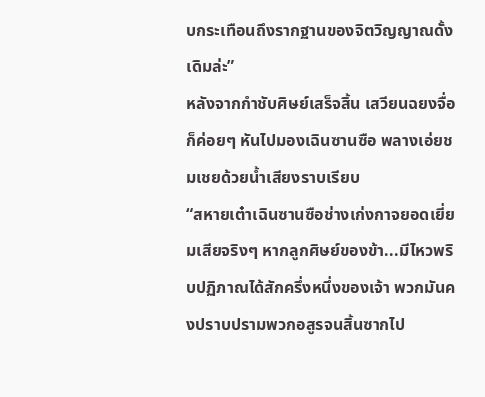บกระเทือนถึงรากฐานของจิตวิญญาณดั้งเดิมล่ะ”
หลังจากกำชับศิษย์เสร็จสิ้น เสวียนฉยงจื่อก็ค่อยๆ หันไปมองเฉินซานซือ พลางเอ่ยชมเชยด้วยน้ำเสียงราบเรียบ
“สหายเต๋าเฉินซานซือช่างเก่งกาจยอดเยี่ยมเสียจริงๆ หากลูกศิษย์ของข้า...มีไหวพริบปฏิภาณได้สักครึ่งหนึ่งของเจ้า พวกมันคงปราบปรามพวกอสูรจนสิ้นซากไป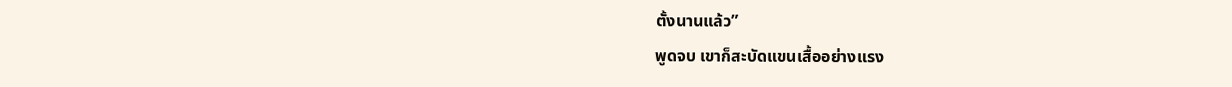ตั้งนานแล้ว”
พูดจบ เขาก็สะบัดแขนเสื้ออย่างแรง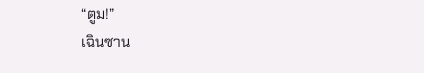“ตูม!”
เฉินซาน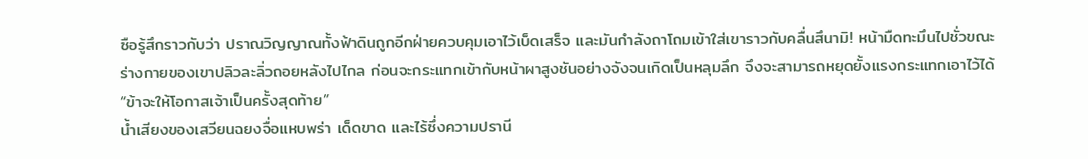ซือรู้สึกราวกับว่า ปราณวิญญาณทั้งฟ้าดินถูกอีกฝ่ายควบคุมเอาไว้เบ็ดเสร็จ และมันกำลังถาโถมเข้าใส่เขาราวกับคลื่นสึนามิ! หน้ามืดทะมึนไปชั่วขณะ
ร่างกายของเขาปลิวละลิ่วถอยหลังไปไกล ก่อนจะกระแทกเข้ากับหน้าผาสูงชันอย่างจังจนเกิดเป็นหลุมลึก จึงจะสามารถหยุดยั้งแรงกระแทกเอาไว้ได้
“ข้าจะให้โอกาสเจ้าเป็นครั้งสุดท้าย”
น้ำเสียงของเสวียนฉยงจื่อแหบพร่า เด็ดขาด และไร้ซึ่งความปรานี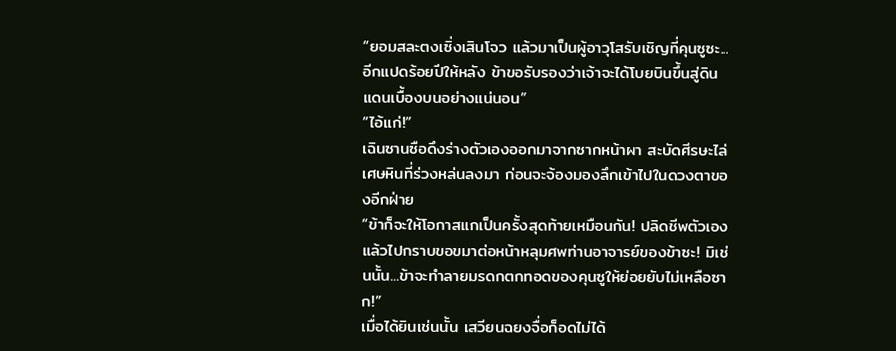“ยอมสละตงเซิ่งเสินโจว แล้วมาเป็นผู้อาวุโสรับเชิญที่คุนซูซะ...อีกแปดร้อยปีให้หลัง ข้าขอรับรองว่าเจ้าจะได้โบยบินขึ้นสู่ดินแดนเบื้องบนอย่างแน่นอน”
“ไอ้แก่!”
เฉินซานซือดึงร่างตัวเองออกมาจากซากหน้าผา สะบัดศีรษะไล่เศษหินที่ร่วงหล่นลงมา ก่อนจะจ้องมองลึกเข้าไปในดวงตาของอีกฝ่าย
“ข้าก็จะให้โอกาสแกเป็นครั้งสุดท้ายเหมือนกัน! ปลิดชีพตัวเอง แล้วไปกราบขอขมาต่อหน้าหลุมศพท่านอาจารย์ของข้าซะ! มิเช่นนั้น...ข้าจะทำลายมรดกตกทอดของคุนซูให้ย่อยยับไม่เหลือซาก!”
เมื่อได้ยินเช่นนั้น เสวียนฉยงจื่อก็อดไม่ได้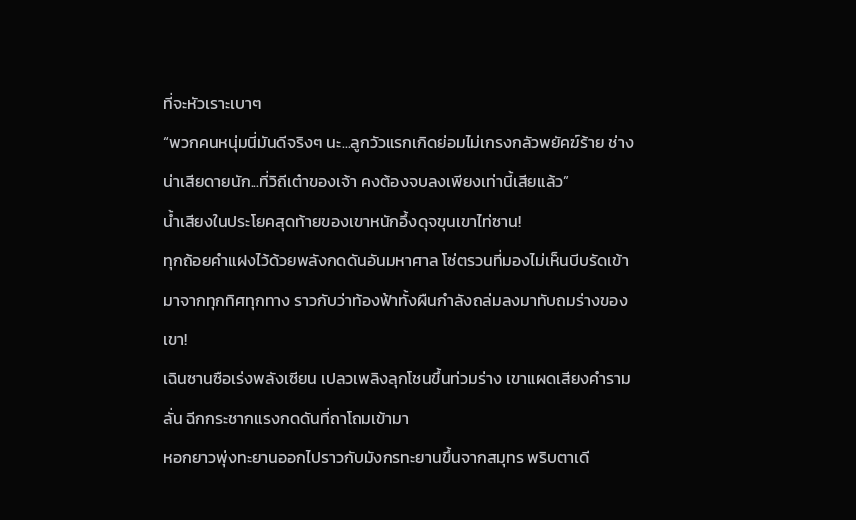ที่จะหัวเราะเบาๆ
“พวกคนหนุ่มนี่มันดีจริงๆ นะ...ลูกวัวแรกเกิดย่อมไม่เกรงกลัวพยัคฆ์ร้าย ช่างน่าเสียดายนัก...ที่วิถีเต๋าของเจ้า คงต้องจบลงเพียงเท่านี้เสียแล้ว”
น้ำเสียงในประโยคสุดท้ายของเขาหนักอึ้งดุจขุนเขาไท่ซาน!
ทุกถ้อยคำแฝงไว้ด้วยพลังกดดันอันมหาศาล โซ่ตรวนที่มองไม่เห็นบีบรัดเข้ามาจากทุกทิศทุกทาง ราวกับว่าท้องฟ้าทั้งผืนกำลังถล่มลงมาทับถมร่างของเขา!
เฉินซานซือเร่งพลังเซียน เปลวเพลิงลุกโชนขึ้นท่วมร่าง เขาแผดเสียงคำรามลั่น ฉีกกระชากแรงกดดันที่ถาโถมเข้ามา
หอกยาวพุ่งทะยานออกไปราวกับมังกรทะยานขึ้นจากสมุทร พริบตาเดี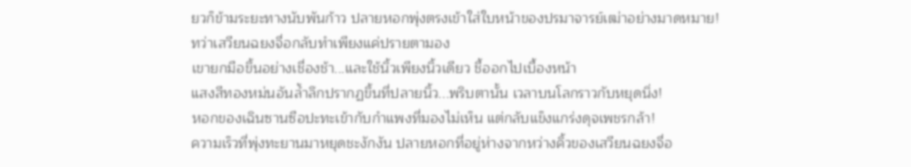ยวก็ข้ามระยะทางนับพันก้าว ปลายหอกพุ่งตรงเข้าใส่ใบหน้าของปรมาจารย์เฒ่าอย่างมาดหมาย!
ทว่าเสวียนฉยงจื่อกลับทำเพียงแค่ปรายตามอง
เขายกมือขึ้นอย่างเชื่องช้า...และใช้นิ้วเพียงนิ้วเดียว ชี้ออกไปเบื้องหน้า
แสงสีทองหม่นอันล้ำลึกปรากฏขึ้นที่ปลายนิ้ว...พริบตานั้น เวลาบนโลกราวกับหยุดนิ่ง!
หอกของเฉินซานซือปะทะเข้ากับกำแพงที่มองไม่เห็น แต่กลับแข็งแกร่งดุจเพชรกล้า!
ความเร็วที่พุ่งทะยานมาหยุดชะงักงัน ปลายหอกที่อยู่ห่างจากหว่างคิ้วของเสวียนฉยงจื่อ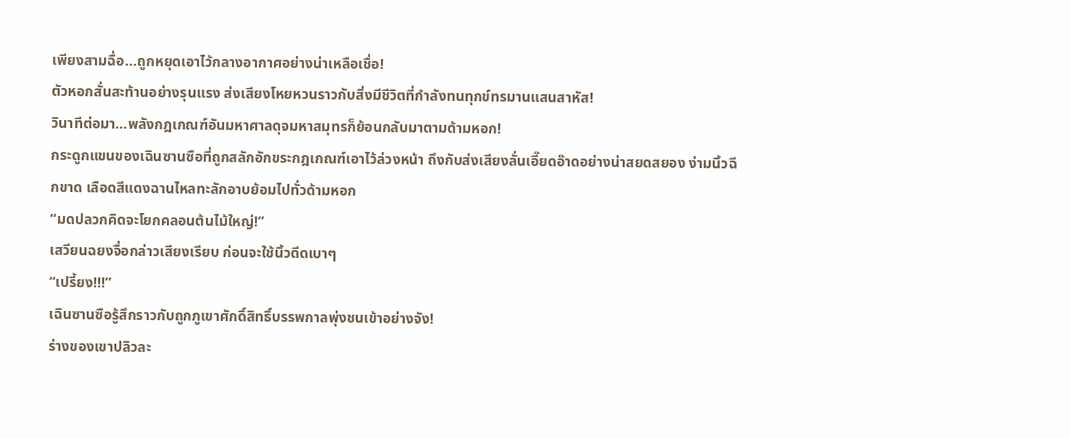เพียงสามฉื่อ...ถูกหยุดเอาไว้กลางอากาศอย่างน่าเหลือเชื่อ!
ตัวหอกสั่นสะท้านอย่างรุนแรง ส่งเสียงโหยหวนราวกับสิ่งมีชีวิตที่กำลังทนทุกข์ทรมานแสนสาหัส!
วินาทีต่อมา...พลังกฎเกณฑ์อันมหาศาลดุจมหาสมุทรก็ย้อนกลับมาตามด้ามหอก!
กระดูกแขนของเฉินซานซือที่ถูกสลักอักขระกฎเกณฑ์เอาไว้ล่วงหน้า ถึงกับส่งเสียงลั่นเอี๊ยดอ๊าดอย่างน่าสยดสยอง ง่ามนิ้วฉีกขาด เลือดสีแดงฉานไหลทะลักอาบย้อมไปทั่วด้ามหอก
“มดปลวกคิดจะโยกคลอนต้นไม้ใหญ่!”
เสวียนฉยงจื่อกล่าวเสียงเรียบ ก่อนจะใช้นิ้วดีดเบาๆ
“เปรี้ยง!!!”
เฉินซานซือรู้สึกราวกับถูกภูเขาศักดิ์สิทธิ์บรรพกาลพุ่งชนเข้าอย่างจัง!
ร่างของเขาปลิวละ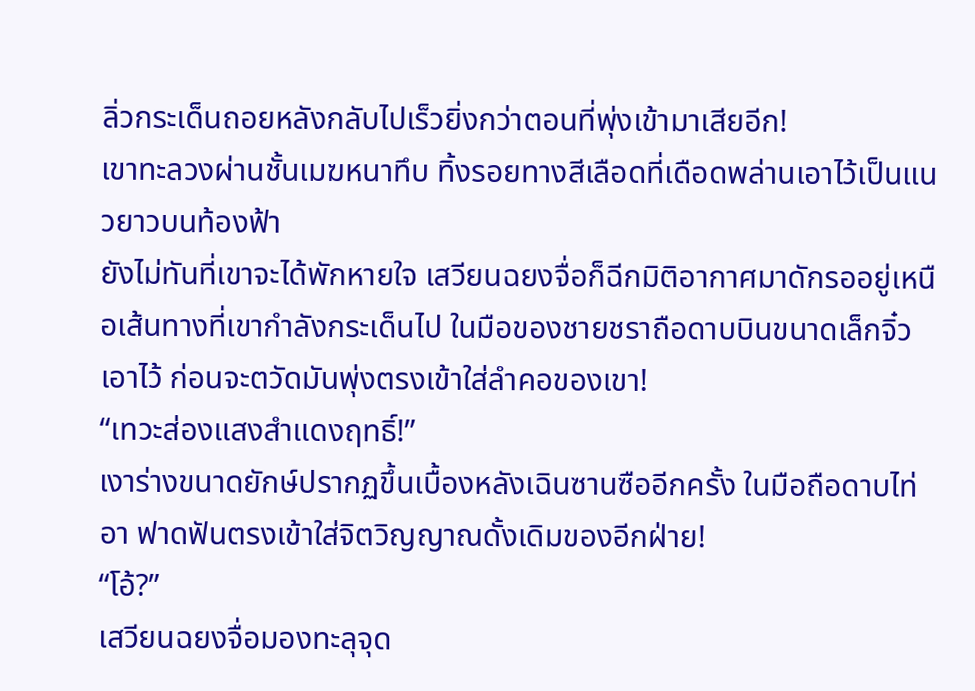ลิ่วกระเด็นถอยหลังกลับไปเร็วยิ่งกว่าตอนที่พุ่งเข้ามาเสียอีก!
เขาทะลวงผ่านชั้นเมฆหนาทึบ ทิ้งรอยทางสีเลือดที่เดือดพล่านเอาไว้เป็นแนวยาวบนท้องฟ้า
ยังไม่ทันที่เขาจะได้พักหายใจ เสวียนฉยงจื่อก็ฉีกมิติอากาศมาดักรออยู่เหนือเส้นทางที่เขากำลังกระเด็นไป ในมือของชายชราถือดาบบินขนาดเล็กจิ๋วเอาไว้ ก่อนจะตวัดมันพุ่งตรงเข้าใส่ลำคอของเขา!
“เทวะส่องแสงสำแดงฤทธิ์!”
เงาร่างขนาดยักษ์ปรากฏขึ้นเบื้องหลังเฉินซานซืออีกครั้ง ในมือถือดาบไท่อา ฟาดฟันตรงเข้าใส่จิตวิญญาณดั้งเดิมของอีกฝ่าย!
“โอ้?”
เสวียนฉยงจื่อมองทะลุจุด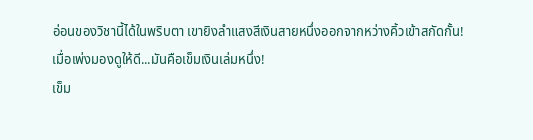อ่อนของวิชานี้ได้ในพริบตา เขายิงลำแสงสีเงินสายหนึ่งออกจากหว่างคิ้วเข้าสกัดกั้น!
เมื่อเพ่งมองดูให้ดี...มันคือเข็มเงินเล่มหนึ่ง!
เข็ม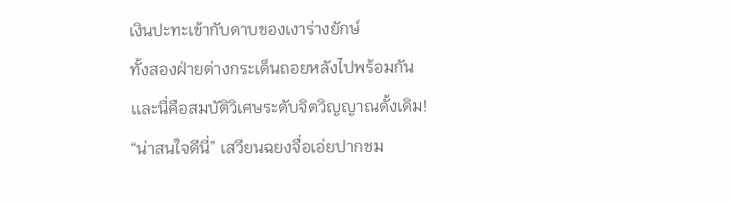เงินปะทะเข้ากับดาบของเงาร่างยักษ์
ทั้งสองฝ่ายต่างกระเด็นถอยหลังไปพร้อมกัน
เเละนี่คือสมบัติวิเศษระดับจิตวิญญาณดั้งเดิม!
“น่าสนใจดีนี่” เสวียนฉยงจื่อเอ่ยปากชม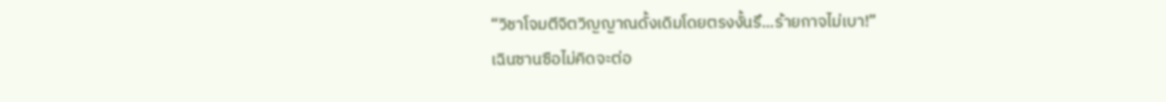“วิชาโจมตีจิตวิญญาณดั้งเดิมโดยตรงงั้นรึ...ร้ายกาจไม่เบา!”
เฉินซานซือไม่คิดจะต่อ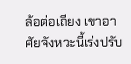ล้อต่อเถียง เขาอาศัยจังหวะนี้เร่งปรับ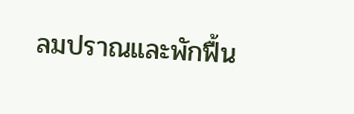ลมปราณและพักฟื้น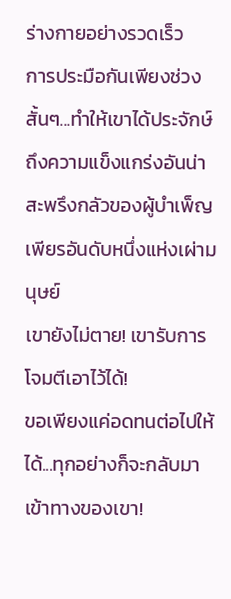ร่างกายอย่างรวดเร็ว
การประมือกันเพียงช่วงสั้นๆ...ทำให้เขาได้ประจักษ์ถึงความแข็งแกร่งอันน่าสะพรึงกลัวของผู้บำเพ็ญเพียรอันดับหนึ่งแห่งเผ่ามนุษย์
เขายังไม่ตาย! เขารับการโจมตีเอาไว้ได้!
ขอเพียงแค่อดทนต่อไปให้ได้...ทุกอย่างก็จะกลับมาเข้าทางของเขา!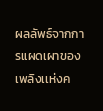ผลลัพธ์จากการแผดเผาของเพลิงเเห่งค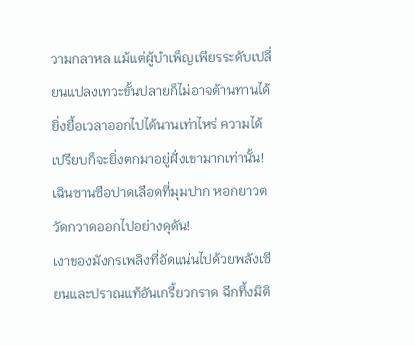วามกลาหล แม้แต่ผู้บำเพ็ญเพียรระดับเปลี่ยนแปลงเทวะขั้นปลายก็ไม่อาจต้านทานได้
ยิ่งยื้อเวลาออกไปได้นานเท่าไหร่ ความได้เปรียบก็จะยิ่งตกมาอยู่ฝั่งเขามากเท่านั้น!
เฉินซานซือปาดเลือดที่มุมปาก หอกยาวตวัดกวาดออกไปอย่างดุดัน!
เงาของมังกรเพลิงที่อัดแน่นไปด้วยพลังเซียนและปราณแท้อันเกรี้ยวกราด ฉีกทึ้งมิติ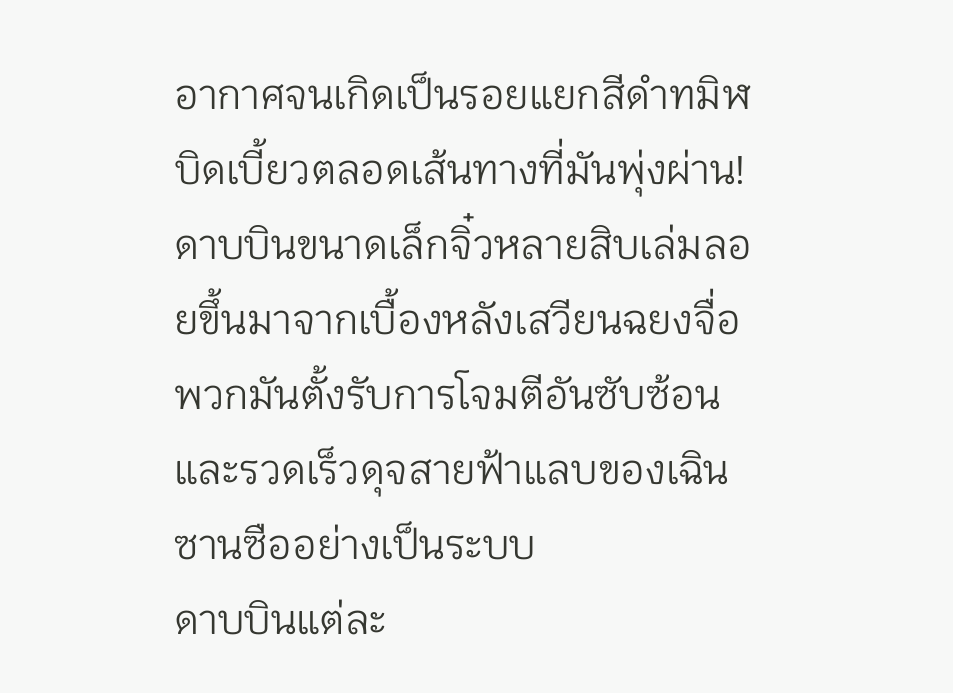อากาศจนเกิดเป็นรอยแยกสีดำทมิฬบิดเบี้ยวตลอดเส้นทางที่มันพุ่งผ่าน!
ดาบบินขนาดเล็กจิ๋วหลายสิบเล่มลอยขึ้นมาจากเบื้องหลังเสวียนฉยงจื่อ พวกมันตั้งรับการโจมตีอันซับซ้อนและรวดเร็วดุจสายฟ้าแลบของเฉินซานซืออย่างเป็นระบบ
ดาบบินแต่ละ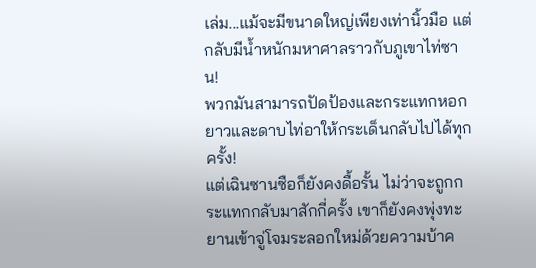เล่ม...แม้จะมีขนาดใหญ่เพียงเท่านิ้วมือ แต่กลับมีน้ำหนักมหาศาลราวกับภูเขาไท่ซาน!
พวกมันสามารถปัดป้องและกระแทกหอกยาวและดาบไท่อาให้กระเด็นกลับไปได้ทุกครั้ง!
แต่เฉินซานซือก็ยังคงดื้อรั้น ไม่ว่าจะถูกกระแทกกลับมาสักกี่ครั้ง เขาก็ยังคงพุ่งทะยานเข้าจู่โจมระลอกใหม่ด้วยความบ้าค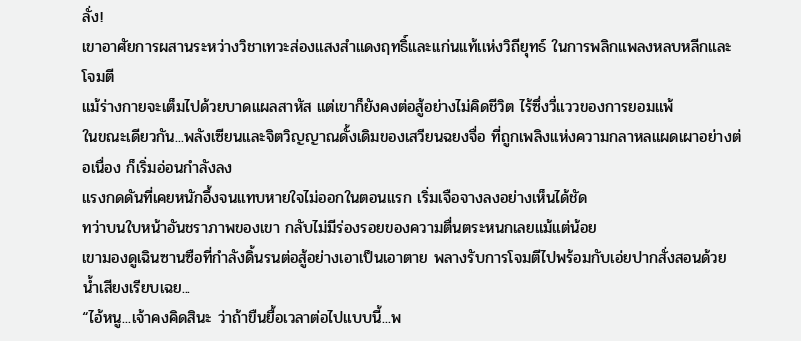ลั่ง!
เขาอาศัยการผสานระหว่างวิชาเทวะส่องแสงสำแดงฤทธิ์และเเก่นเเท้เเห่งวิถียุทธ์ ในการพลิกแพลงหลบหลีกและโจมตี
แม้ร่างกายจะเต็มไปด้วยบาดแผลสาหัส แต่เขาก็ยังคงต่อสู้อย่างไม่คิดชีวิต ไร้ซึ่งวี่แววของการยอมแพ้
ในขณะเดียวกัน...พลังเซียนและจิตวิญญาณดั้งเดิมของเสวียนฉยงจื่อ ที่ถูกเพลิงเเห่งความกลาหลแผดเผาอย่างต่อเนื่อง ก็เริ่มอ่อนกำลังลง
แรงกดดันที่เคยหนักอึ้งจนแทบหายใจไม่ออกในตอนแรก เริ่มเจือจางลงอย่างเห็นได้ชัด
ทว่าบนใบหน้าอันชราภาพของเขา กลับไม่มีร่องรอยของความตื่นตระหนกเลยแม้แต่น้อย
เขามองดูเฉินซานซือที่กำลังดิ้นรนต่อสู้อย่างเอาเป็นเอาตาย พลางรับการโจมตีไปพร้อมกับเอ่ยปากสั่งสอนด้วยน้ำเสียงเรียบเฉย...
“ไอ้หนู...เจ้าคงคิดสินะ ว่าถ้าขืนยื้อเวลาต่อไปแบบนี้...พ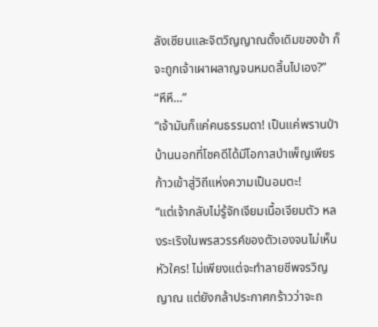ลังเซียนและจิตวิญญาณดั้งเดิมของข้า ก็จะถูกเจ้าเผาผลาญจนหมดสิ้นไปเอง?”
“หึหึ...”
“เจ้ามันก็แค่คนธรรมดา! เป็นแค่พรานป่าบ้านนอกที่โชคดีได้มีโอกาสบำเพ็ญเพียร ก้าวเข้าสู่วิถีแห่งความเป็นอมตะ!
“แต่เจ้ากลับไม่รู้จักเจียมเนื้อเจียมตัว หลงระเริงในพรสวรรค์ของตัวเองจนไม่เห็นหัวใคร! ไม่เพียงแต่จะทำลายชีพจรวิญญาณ แต่ยังกล้าประกาศกร้าวว่าจะถ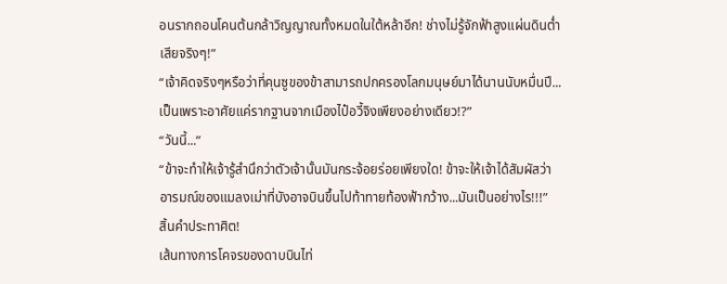อนรากถอนโคนต้นกล้าวิญญาณทั้งหมดในใต้หล้าอีก! ช่างไม่รู้จักฟ้าสูงแผ่นดินต่ำเสียจริงๆ!”
“เจ้าคิดจริงๆหรือว่าที่คุนซูของข้าสามารถปกครองโลกมนุษย์มาได้นานนับหมื่นปี...เป็นเพราะอาศัยแค่รากฐานจากเมืองไป๋อวี้จิงเพียงอย่างเดียว!?”
“วันนี้...”
“ข้าจะทำให้เจ้ารู้สำนึกว่าตัวเจ้านั้นมันกระจ้อยร่อยเพียงใด! ข้าจะให้เจ้าได้สัมผัสว่าอารมณ์ของแมลงเม่าที่บังอาจบินขึ้นไปท้าทายท้องฟ้ากว้าง...มันเป็นอย่างไร!!!”
สิ้นคำประทาศิต!
เส้นทางการโคจรของดาบบินไท่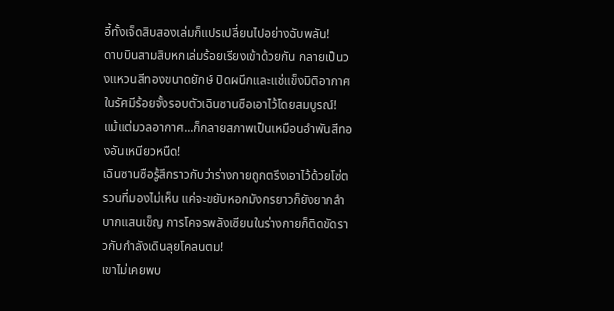อี้ทั้งเจ็ดสิบสองเล่มก็แปรเปลี่ยนไปอย่างฉับพลัน!
ดาบบินสามสิบหกเล่มร้อยเรียงเข้าด้วยกัน กลายเป็นวงแหวนสีทองขนาดยักษ์ ปิดผนึกและแช่แข็งมิติอากาศในรัศมีร้อยจั้งรอบตัวเฉินซานซือเอาไว้โดยสมบูรณ์!
แม้แต่มวลอากาศ...ก็กลายสภาพเป็นเหมือนอำพันสีทองอันเหนียวหนืด!
เฉินซานซือรู้สึกราวกับว่าร่างกายถูกตรึงเอาไว้ด้วยโซ่ตรวนที่มองไม่เห็น แค่จะขยับหอกมังกรยาวก็ยังยากลำบากแสนเข็ญ การโคจรพลังเซียนในร่างกายก็ติดขัดราวกับกำลังเดินลุยโคลนตม!
เขาไม่เคยพบ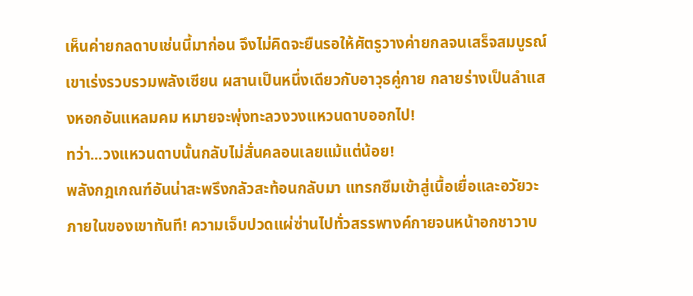เห็นค่ายกลดาบเช่นนี้มาก่อน จึงไม่คิดจะยืนรอให้ศัตรูวางค่ายกลจนเสร็จสมบูรณ์
เขาเร่งรวบรวมพลังเซียน ผสานเป็นหนึ่งเดียวกับอาวุธคู่กาย กลายร่างเป็นลำแสงหอกอันแหลมคม หมายจะพุ่งทะลวงวงแหวนดาบออกไป!
ทว่า...วงแหวนดาบนั้นกลับไม่สั่นคลอนเลยแม้แต่น้อย!
พลังกฎเกณฑ์อันน่าสะพรึงกลัวสะท้อนกลับมา แทรกซึมเข้าสู่เนื้อเยื่อและอวัยวะภายในของเขาทันที! ความเจ็บปวดแผ่ซ่านไปทั่วสรรพางค์กายจนหน้าอกชาวาบ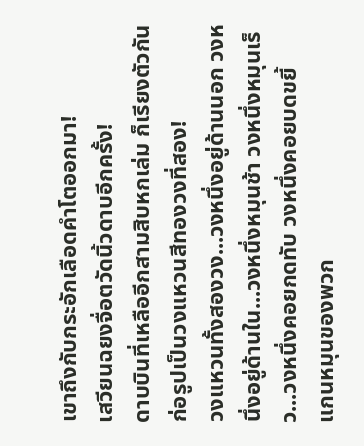เขาถึงกับกระอักเลือดคำโตออกมา!
เสวียนฉยงจื่อตวัดนิ้วดาบอีกครั้ง!
ดาบบินที่เหลืออีกสามสิบหกเล่ม ก็เรียงตัวกันก่อรูปเป็นวงแหวนสีทองวงที่สอง!
วงแหวนทั้งสองวง...วงหนึ่งอยู่ด้านนอก วงหนึ่งอยู่ด้านใน...วงหนึ่งหมุนช้า วงหนึ่งหมุนเร็ว...วงหนึ่งคอยกดทับ วงหนึ่งคอยบดขยี้
แกนหมุนของพวก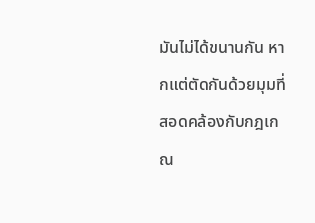มันไม่ได้ขนานกัน หากแต่ตัดกันด้วยมุมที่สอดคล้องกับกฎเกณ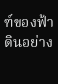ฑ์ของฟ้าดินอย่าง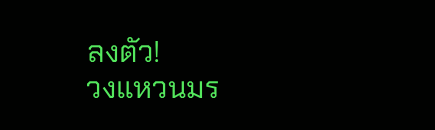ลงตัว!
วงแหวนมร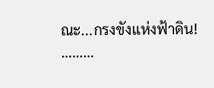ณะ...กรงขังแห่งฟ้าดิน!
………